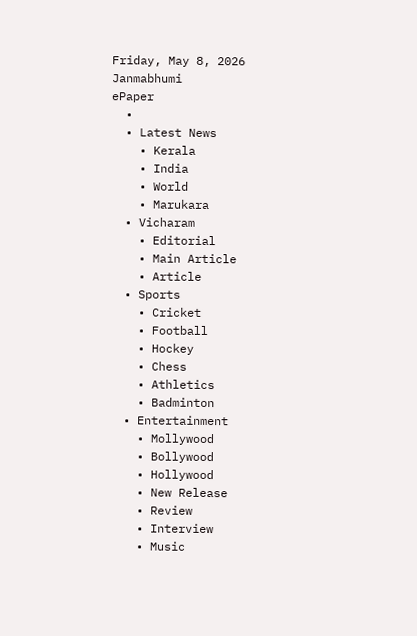Friday, May 8, 2026
Janmabhumi
ePaper
  •
  • Latest News
    • Kerala
    • India
    • World
    • Marukara
  • Vicharam
    • Editorial
    • Main Article
    • Article
  • Sports
    • Cricket
    • Football
    • Hockey
    • Chess
    • Athletics
    • Badminton
  • Entertainment
    • Mollywood
    • Bollywood
    • Hollywood
    • New Release
    • Review
    • Interview
    • Music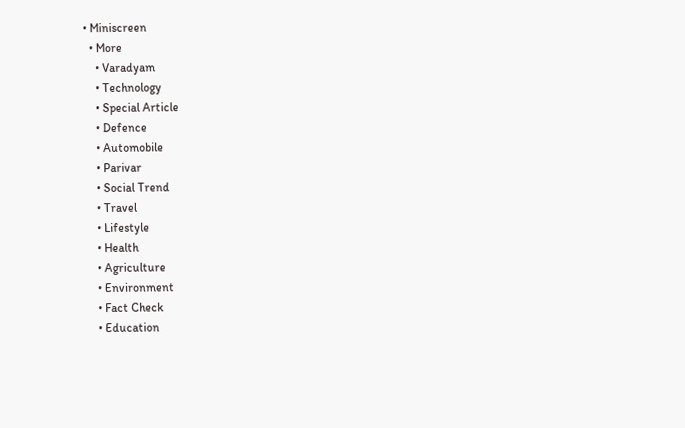• Miniscreen
  • More
    • Varadyam
    • Technology
    • Special Article
    • Defence
    • Automobile
    • Parivar
    • Social Trend
    • Travel
    • Lifestyle
    • Health
    • Agriculture
    • Environment
    • Fact Check
    • Education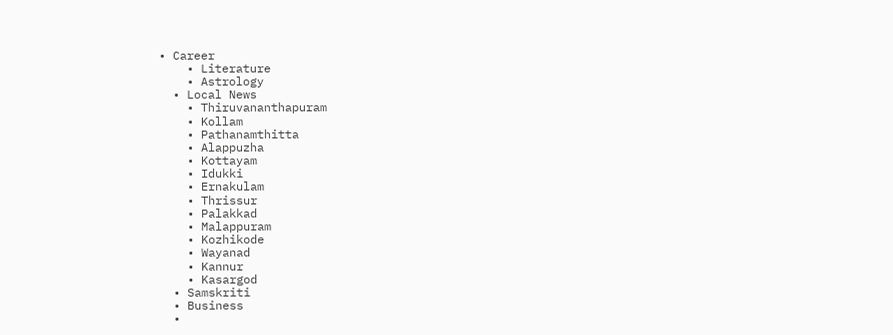• Career
    • Literature
    • Astrology
  • Local News
    • Thiruvananthapuram
    • Kollam
    • Pathanamthitta
    • Alappuzha
    • Kottayam
    • Idukki
    • Ernakulam
    • Thrissur
    • Palakkad
    • Malappuram
    • Kozhikode
    • Wayanad
    • Kannur
    • Kasargod
  • Samskriti
  • Business
  •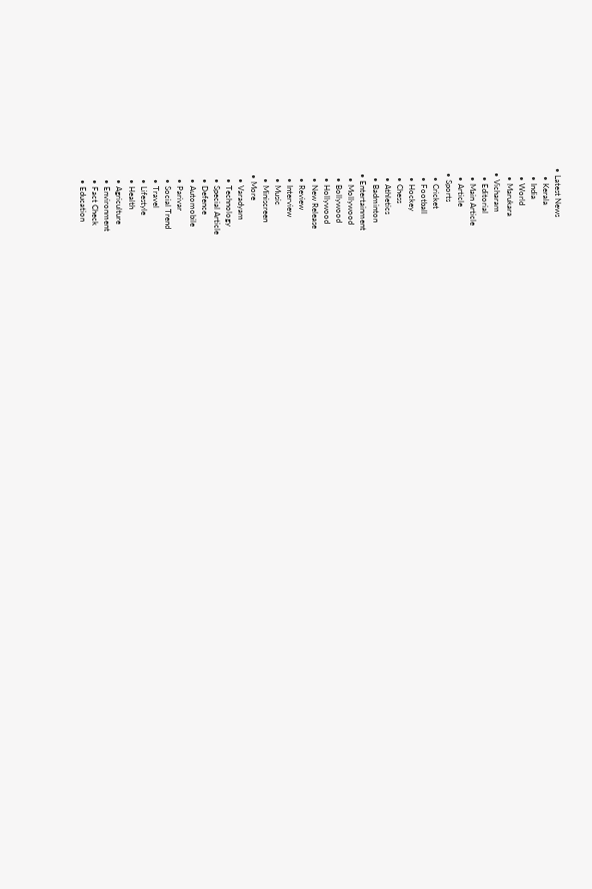• Latest News
    • Kerala
    • India
    • World
    • Marukara
  • Vicharam
    • Editorial
    • Main Article
    • Article
  • Sports
    • Cricket
    • Football
    • Hockey
    • Chess
    • Athletics
    • Badminton
  • Entertainment
    • Mollywood
    • Bollywood
    • Hollywood
    • New Release
    • Review
    • Interview
    • Music
    • Miniscreen
  • More
    • Varadyam
    • Technology
    • Special Article
    • Defence
    • Automobile
    • Parivar
    • Social Trend
    • Travel
    • Lifestyle
    • Health
    • Agriculture
    • Environment
    • Fact Check
    • Education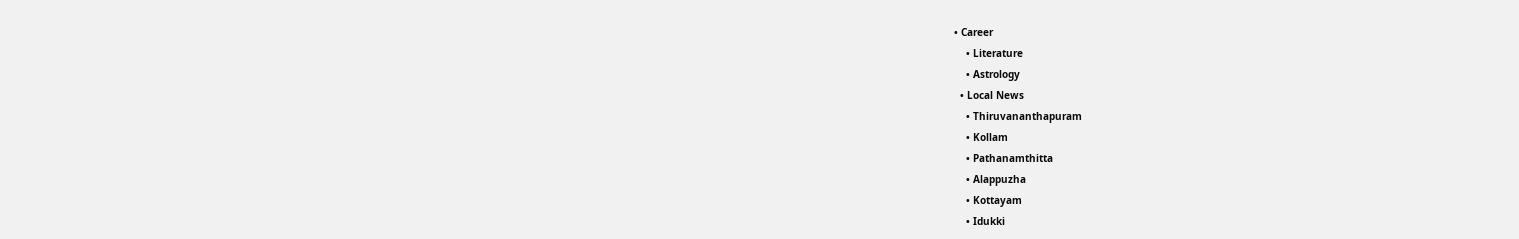• Career
    • Literature
    • Astrology
  • Local News
    • Thiruvananthapuram
    • Kollam
    • Pathanamthitta
    • Alappuzha
    • Kottayam
    • Idukki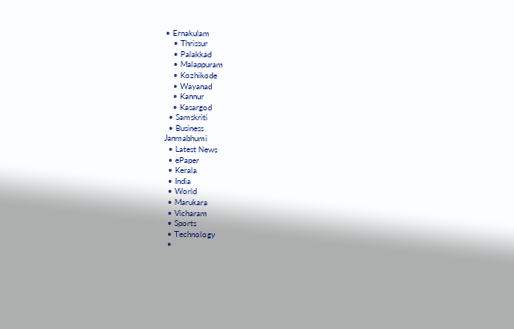• Ernakulam
    • Thrissur
    • Palakkad
    • Malappuram
    • Kozhikode
    • Wayanad
    • Kannur
    • Kasargod
  • Samskriti
  • Business
Janmabhumi
  • Latest News
  • ePaper
  • Kerala
  • India
  • World
  • Marukara
  • Vicharam
  • Sports
  • Technology
  •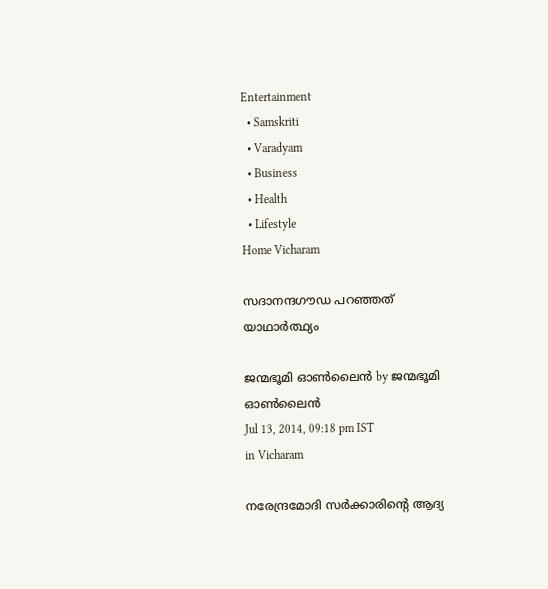Entertainment
  • Samskriti
  • Varadyam
  • Business
  • Health
  • Lifestyle
Home Vicharam

സദാനന്ദഗൗഡ പറഞ്ഞത് യാഥാര്‍ത്ഥ്യം

ജന്മഭൂമി ഓണ്‍ലൈന്‍ by ജന്മഭൂമി ഓണ്‍ലൈന്‍
Jul 13, 2014, 09:18 pm IST
in Vicharam

നരേന്ദ്രമോദി സര്‍ക്കാരിന്റെ ആദ്യ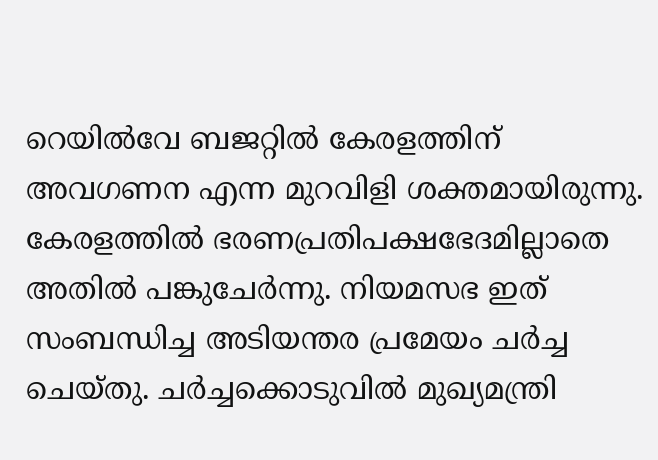റെയില്‍വേ ബജറ്റില്‍ കേരളത്തിന് അവഗണന എന്ന മുറവിളി ശക്തമായിരുന്നു. കേരളത്തില്‍ ഭരണപ്രതിപക്ഷഭേദമില്ലാതെ അതില്‍ പങ്കുചേര്‍ന്നു. നിയമസഭ ഇത് സംബന്ധിച്ച അടിയന്തര പ്രമേയം ചര്‍ച്ച ചെയ്തു. ചര്‍ച്ചക്കൊടുവില്‍ മുഖ്യമന്ത്രി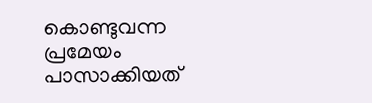കൊണ്ടുവന്ന പ്രമേയം പാസാക്കിയത്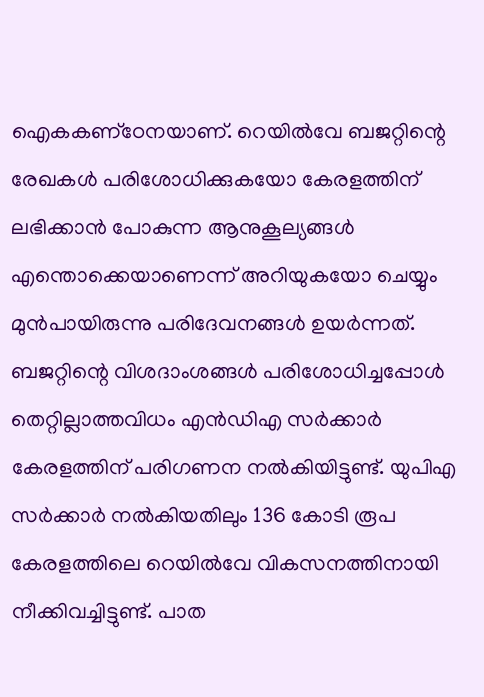ഐകകണ്‌ഠേനയാണ്. റെയില്‍വേ ബജറ്റിന്റെ രേഖകള്‍ പരിശോധിക്കുകയോ കേരളത്തിന് ലഭിക്കാന്‍ പോകുന്ന ആനുകൂല്യങ്ങള്‍ എന്തൊക്കെയാണെന്ന് അറിയുകയോ ചെയ്യും മുന്‍പായിരുന്നു പരിദേവനങ്ങള്‍ ഉയര്‍ന്നത്. ബജറ്റിന്റെ വിശദാംശങ്ങള്‍ പരിശോധിച്ചപ്പോള്‍ തെറ്റില്ലാത്തവിധം എന്‍ഡിഎ സര്‍ക്കാര്‍ കേരളത്തിന് പരിഗണന നല്‍കിയിട്ടുണ്ട്. യുപിഎ സര്‍ക്കാര്‍ നല്‍കിയതിലും 136 കോടി രൂപ കേരളത്തിലെ റെയില്‍വേ വികസനത്തിനായി നീക്കിവച്ചിട്ടുണ്ട്. പാത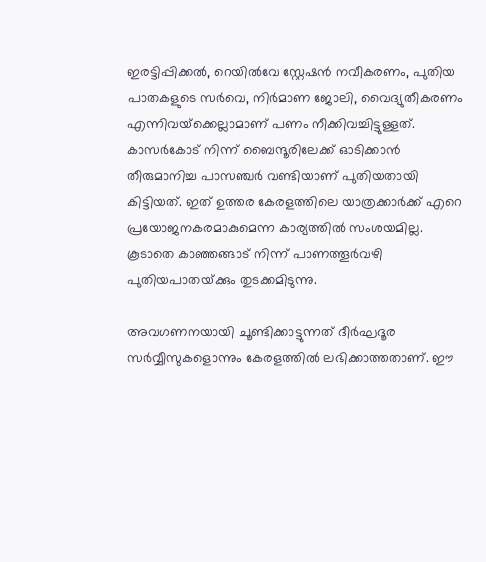ഇരട്ടിപ്പിക്കല്‍, റെയില്‍വേ സ്റ്റേഷന്‍ നവീകരണം, പുതിയ പാതകളുടെ സര്‍വെ, നിര്‍മാണ ജോലി, വൈദ്യുതീകരണം എന്നിവയ്‌ക്കെല്ലാമാണ് പണം നീക്കിവച്ചിട്ടുള്ളത്. കാസര്‍കോട് നിന്ന് ബൈന്ദൂരിലേക്ക് ഓടിക്കാന്‍ തീരുമാനിച്ച പാസഞ്ചര്‍ വണ്ടിയാണ് പുതിയതായി കിട്ടിയത്. ഇത് ഉത്തര കേരളത്തിലെ യാത്രക്കാര്‍ക്ക് എറെ പ്രയോജനകരമാകുമെന്ന കാര്യത്തില്‍ സംശയമില്ല. കൂടാതെ കാഞ്ഞങ്ങാട് നിന്ന് പാണത്തൂര്‍വഴി പുതിയപാതയ്‌ക്കും തുടക്കമിടുന്നു.

അവഗണനയായി ചൂണ്ടിക്കാട്ടുന്നത് ദീര്‍ഘദൂര സര്‍വ്വീസുകളൊന്നും കേരളത്തില്‍ ലഭിക്കാത്തതാണ്. ഈ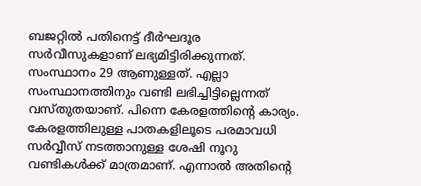ബജറ്റില്‍ പതിനെട്ട് ദീര്‍ഘദൂര സര്‍വീസുകളാണ് ലഭ്യമിട്ടിരിക്കുന്നത്. സംസ്ഥാനം 29 ആണുള്ളത്. എല്ലാ സംസ്ഥാനത്തിനും വണ്ടി ലഭിച്ചിട്ടില്ലെന്നത് വസ്തുതയാണ്. പിന്നെ കേരളത്തിന്റെ കാര്യം. കേരളത്തിലുള്ള പാതകളിലൂടെ പരമാവധി സര്‍വ്വീസ് നടത്താനുള്ള ശേഷി നൂറു വണ്ടികള്‍ക്ക് മാത്രമാണ്. എന്നാല്‍ അതിന്റെ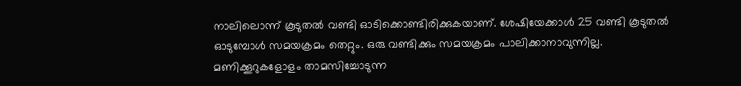നാലിലൊന്ന് കൂടുതല്‍ വണ്ടി ഓടിക്കൊണ്ടിരിക്കുകയാണ്. ശേഷിയേക്കാള്‍ 25 വണ്ടി കൂടുതല്‍ ഓടുമ്പോള്‍ സമയക്രമം തെറ്റും. ഒരു വണ്ടിക്കും സമയക്രമം പാലിക്കാനാവുന്നില്ല.
മണിക്കൂറുകളോളം താമസിച്ചോടുന്ന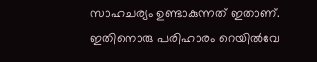സാഹചര്യം ഉണ്ടാകുന്നത് ഇതാണ്. ഇതിനൊരു പരിഹാരം റെയില്‍വേ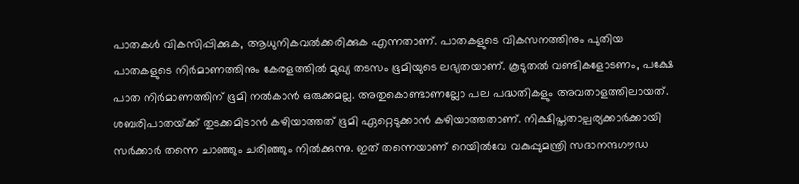പാതകള്‍ വികസിപ്പിക്കുക, ആധുനികവല്‍ക്കരിക്കുക എന്നതാണ്. പാതകളുടെ വികസനത്തിനും പുതിയ പാതകളുടെ നിര്‍മാണത്തിനും കേരളത്തില്‍ മുഖ്യ തടസം ഭൂമിയുടെ ലഭ്യതയാണ്. കൂടുതല്‍ വണ്ടികളോടണം, പക്ഷേ പാത നിര്‍മാണത്തിന് ഭൂമി നല്‍കാന്‍ ഒരുക്കമല്ല. അതുകൊണ്ടാണല്ലോ പല പദ്ധതികളും അവതാളത്തിലായത്.
ശബരിപാതയ്‌ക്ക് തുടക്കമിടാന്‍ കഴിയാത്തത് ഭൂമി ഏറ്റെടുക്കാന്‍ കഴിയാത്തതാണ്. നിക്ഷിപ്തതാല്പര്യക്കാര്‍ക്കായി സര്‍ക്കാര്‍ തന്നെ ചാഞ്ഞും ചരിഞ്ഞും നില്‍ക്കുന്നു. ഇത് തന്നെയാണ് റെയില്‍വേ വകുപ്പുമന്ത്രി സദാനന്ദഗൗഡ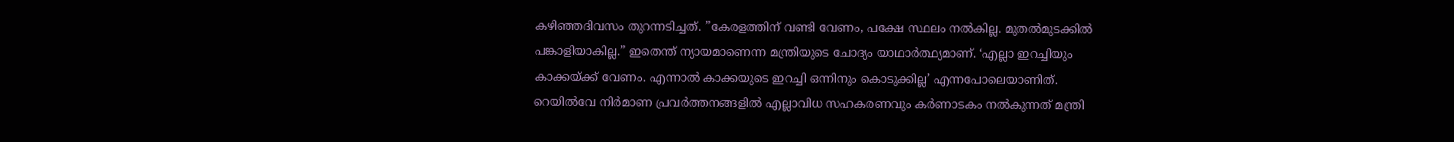കഴിഞ്ഞദിവസം തുറന്നടിച്ചത്. ”കേരളത്തിന് വണ്ടി വേണം, പക്ഷേ സ്ഥലം നല്‍കില്ല. മുതല്‍മുടക്കില്‍ പങ്കാളിയാകില്ല.” ഇതെന്ത് ന്യായമാണെന്ന മന്ത്രിയുടെ ചോദ്യം യാഥാര്‍ത്ഥ്യമാണ്. ‘എല്ലാ ഇറച്ചിയും കാക്കയ്‌ക്ക് വേണം. എന്നാല്‍ കാക്കയുടെ ഇറച്ചി ഒന്നിനും കൊടുക്കില്ല’ എന്നപോലെയാണിത്. റെയില്‍വേ നിര്‍മാണ പ്രവര്‍ത്തനങ്ങളില്‍ എല്ലാവിധ സഹകരണവും കര്‍ണാടകം നല്‍കുന്നത് മന്ത്രി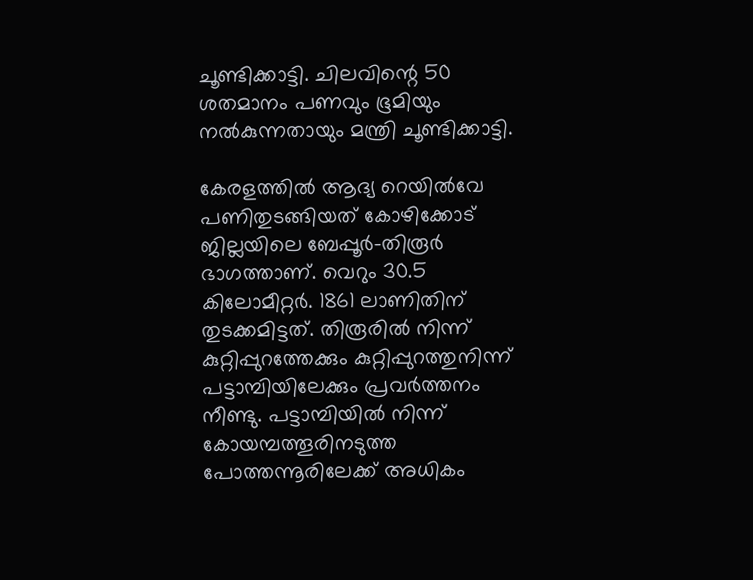ചൂണ്ടിക്കാട്ടി. ചിലവിന്റെ 50 ശതമാനം പണവും ഭൂമിയും നല്‍കുന്നതായും മന്ത്രി ചൂണ്ടിക്കാട്ടി.

കേരളത്തില്‍ ആദ്യ റെയില്‍വേ പണിതുടങ്ങിയത് കോഴിക്കോട് ജില്ലയിലെ ബേപ്പൂര്‍-തിരൂര്‍ ഭാഗത്താണ്. വെറും 30.5 കിലോമീറ്റര്‍. 1861 ലാണിതിന് തുടക്കമിട്ടത്. തിരൂരില്‍ നിന്ന് കുറ്റിപ്പുറത്തേക്കും കുറ്റിപ്പുറത്തുനിന്ന് പട്ടാമ്പിയിലേക്കും പ്രവര്‍ത്തനം നീണ്ടു. പട്ടാമ്പിയില്‍ നിന്ന് കോയമ്പത്തൂരിനടുത്ത പോത്തന്നൂരിലേക്ക് അധികം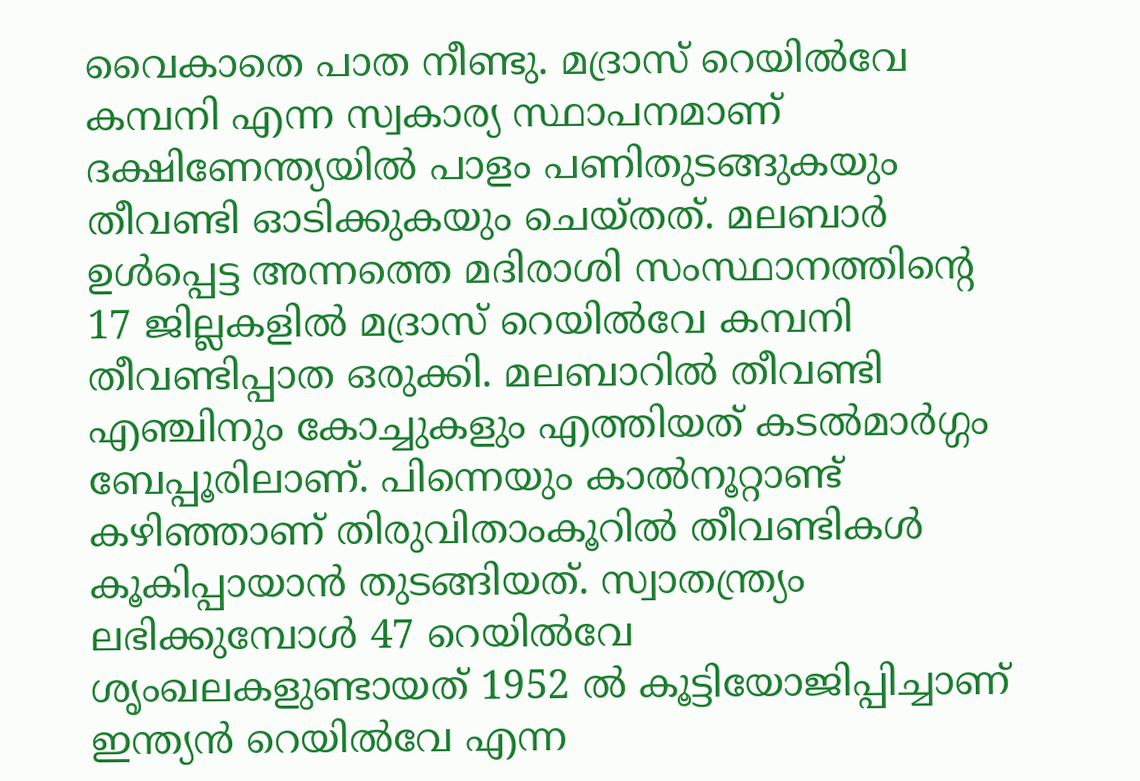വൈകാതെ പാത നീണ്ടു. മദ്രാസ് റെയില്‍വേ കമ്പനി എന്ന സ്വകാര്യ സ്ഥാപനമാണ് ദക്ഷിണേന്ത്യയില്‍ പാളം പണിതുടങ്ങുകയും തീവണ്ടി ഓടിക്കുകയും ചെയ്തത്. മലബാര്‍ ഉള്‍പ്പെട്ട അന്നത്തെ മദിരാശി സംസ്ഥാനത്തിന്റെ 17 ജില്ലകളില്‍ മദ്രാസ് റെയില്‍വേ കമ്പനി തീവണ്ടിപ്പാത ഒരുക്കി. മലബാറില്‍ തീവണ്ടി എഞ്ചിനും കോച്ചുകളും എത്തിയത് കടല്‍മാര്‍ഗ്ഗം ബേപ്പൂരിലാണ്. പിന്നെയും കാല്‍നൂറ്റാണ്ട് കഴിഞ്ഞാണ് തിരുവിതാംകൂറില്‍ തീവണ്ടികള്‍ കൂകിപ്പായാന്‍ തുടങ്ങിയത്. സ്വാതന്ത്ര്യം ലഭിക്കുമ്പോള്‍ 47 റെയില്‍വേ ശൃംഖലകളുണ്ടായത് 1952 ല്‍ കൂട്ടിയോജിപ്പിച്ചാണ് ഇന്ത്യന്‍ റെയില്‍വേ എന്ന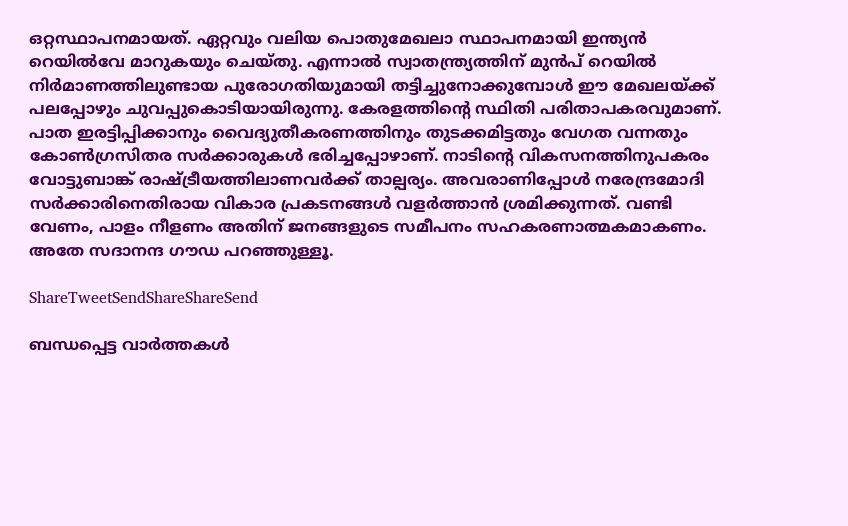ഒറ്റസ്ഥാപനമായത്. ഏറ്റവും വലിയ പൊതുമേഖലാ സ്ഥാപനമായി ഇന്ത്യന്‍ റെയില്‍വേ മാറുകയും ചെയ്തു. എന്നാല്‍ സ്വാതന്ത്ര്യത്തിന് മുന്‍പ് റെയില്‍ നിര്‍മാണത്തിലുണ്ടായ പുരോഗതിയുമായി തട്ടിച്ചുനോക്കുമ്പോള്‍ ഈ മേഖലയ്‌ക്ക് പലപ്പോഴും ചുവപ്പുകൊടിയായിരുന്നു. കേരളത്തിന്റെ സ്ഥിതി പരിതാപകരവുമാണ്. പാത ഇരട്ടിപ്പിക്കാനും വൈദ്യുതീകരണത്തിനും തുടക്കമിട്ടതും വേഗത വന്നതും കോണ്‍ഗ്രസിതര സര്‍ക്കാരുകള്‍ ഭരിച്ചപ്പോഴാണ്. നാടിന്റെ വികസനത്തിനുപകരം വോട്ടുബാങ്ക് രാഷ്‌ട്രീയത്തിലാണവര്‍ക്ക് താല്പര്യം. അവരാണിപ്പോള്‍ നരേന്ദ്രമോദി സര്‍ക്കാരിനെതിരായ വികാര പ്രകടനങ്ങള്‍ വളര്‍ത്താന്‍ ശ്രമിക്കുന്നത്. വണ്ടി വേണം, പാളം നീളണം അതിന് ജനങ്ങളുടെ സമീപനം സഹകരണാത്മകമാകണം. അതേ സദാനന്ദ ഗൗഡ പറഞ്ഞുള്ളൂ.

ShareTweetSendShareShareSend

ബന്ധപ്പെട്ട വാര്‍ത്തകള്‍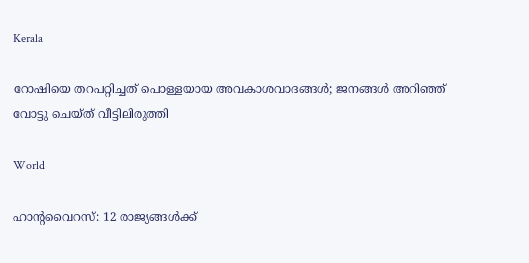Kerala

റോഷിയെ തറപറ്റിച്ചത് പൊള്ളയായ അവകാശവാദങ്ങള്‍; ജനങ്ങള്‍ അറിഞ്ഞ് വോട്ടു ചെയ്ത് വീട്ടിലിരുത്തി

World

ഹാൻ്റവൈറസ്: 12 രാജ്യങ്ങൾക്ക്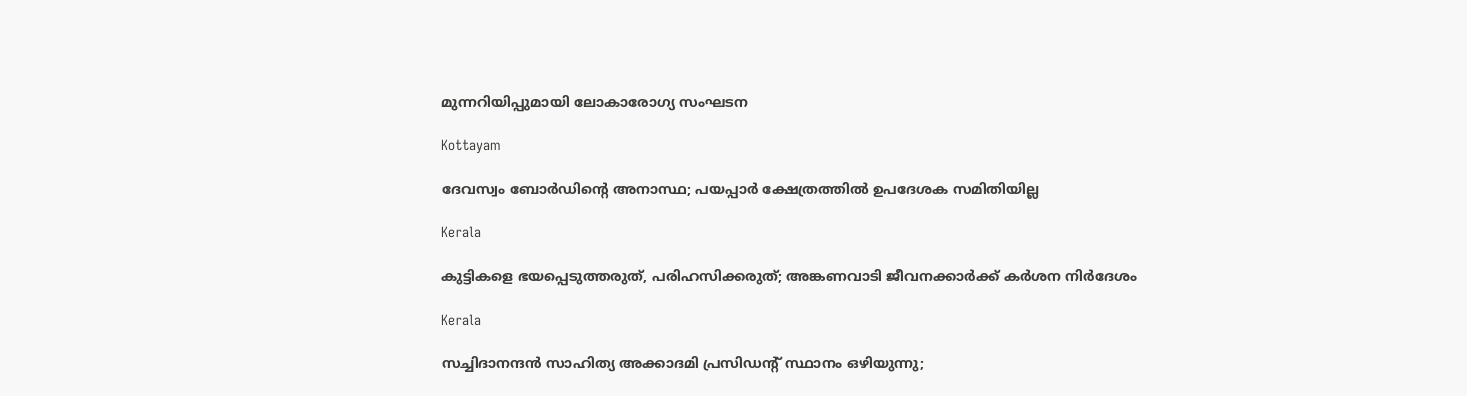മുന്നറിയിപ്പുമായി ലോകാരോഗ്യ സംഘടന

Kottayam

ദേവസ്വം ബോര്‍ഡിന്റെ അനാസ്ഥ; പയപ്പാര്‍ ക്ഷേത്രത്തില്‍ ഉപദേശക സമിതിയില്ല

Kerala

കുട്ടികളെ ഭയപ്പെടുത്തരുത്, പരിഹസിക്കരുത്; അങ്കണവാടി ജീവനക്കാർക്ക് കർശന നിർദേശം

Kerala

സച്ചിദാനന്ദൻ സാഹിത്യ അക്കാദമി പ്രസിഡന്റ് സ്ഥാനം ഒഴിയുന്നു;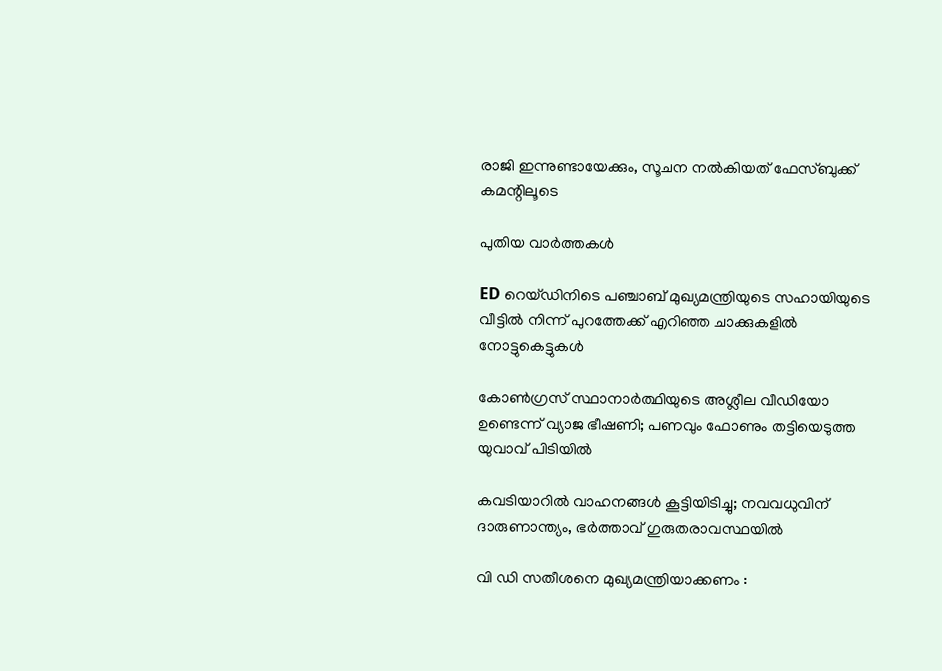രാജി ഇന്നുണ്ടായേക്കും, സൂചന നൽകിയത് ഫേസ്ബുക്ക് കമന്റിലൂടെ

പുതിയ വാര്‍ത്തകള്‍

ED റെയ്ഡിനിടെ പഞ്ചാബ് മുഖ്യമന്ത്രിയുടെ സഹായിയുടെ വീട്ടിൽ നിന്ന് പുറത്തേക്ക് എറിഞ്ഞ ചാക്കുകളിൽ നോട്ടുകെട്ടുകൾ

കോൺഗ്രസ് സ്ഥാനാർത്ഥിയുടെ അശ്ലീല വീഡിയോ ഉണ്ടെന്ന് വ്യാജ ഭീഷണി; പണവും ഫോണും തട്ടിയെടുത്ത യുവാവ് പിടിയിൽ

കവടിയാറിൽ വാഹനങ്ങൾ കൂട്ടിയിടിച്ചു; നവവധുവിന് ദാരുണാന്ത്യം, ഭർത്താവ് ഗുരുതരാവസ്ഥയിൽ

വി ഡി സതീശനെ മുഖ്യമന്ത്രിയാക്കണം :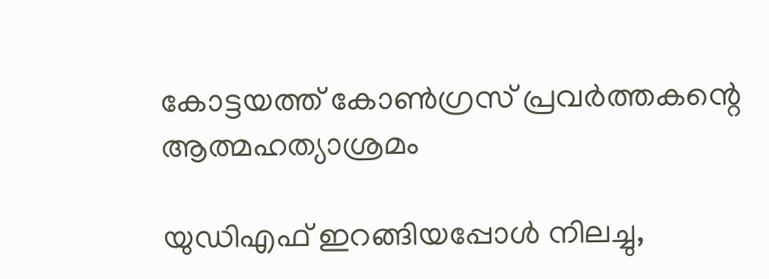കോട്ടയത്ത് കോൺഗ്രസ് പ്രവർത്തകന്റെ ആത്മഹത്യാശ്രമം

യുഡിഎഫ് ഇറങ്ങിയപ്പോള്‍ നിലച്ചു,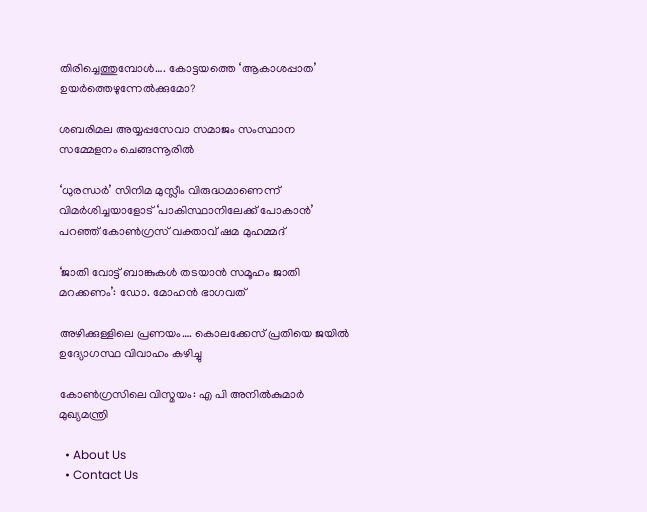തിരിച്ചെത്തുമ്പോള്‍…. കോട്ടയത്തെ ‘ആകാശപ്പാത’ ഉയര്‍ത്തെഴുന്നേല്‍ക്കുമോ?

ശബരിമല അയ്യപ്പസേവാ സമാജം സംസ്ഥാന സമ്മേളനം ചെങ്ങന്നൂരില്‍

‘ധുരന്ധർ’ സിനിമ മുസ്ലീം വിരുദ്ധമാണെന്ന് വിമർശിച്ചയാളോട് ‘പാകിസ്ഥാനിലേക്ക് പോകാൻ’ പറഞ്ഞ് കോൺഗ്രസ് വക്താവ് ഷമ മുഹമ്മദ്

‘ജാതി വോട്ട് ബാങ്കുകള്‍ തടയാന്‍ സമൂഹം ജാതി മറക്കണം’: ഡോ. മോഹന്‍ ഭാഗവത്

അഴിക്കുള്ളിലെ പ്രണയം…. കൊലക്കേസ് പ്രതിയെ ജയിൽ ഉദ്യോഗസ്ഥ വിവാഹം കഴിച്ചു

കോണ്‍ഗ്രസിലെ വിസ്മയം: എ പി അനില്‍കുമാര്‍ മുഖ്യമന്ത്രി

  • About Us
  • Contact Us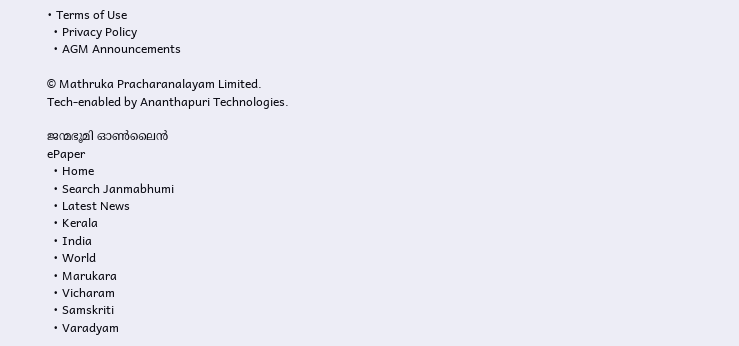• Terms of Use
  • Privacy Policy
  • AGM Announcements

© Mathruka Pracharanalayam Limited.
Tech-enabled by Ananthapuri Technologies.

ജന്മഭൂമി ഓണ്‍ലൈന്‍
ePaper
  • Home
  • Search Janmabhumi
  • Latest News
  • Kerala
  • India
  • World
  • Marukara
  • Vicharam
  • Samskriti
  • Varadyam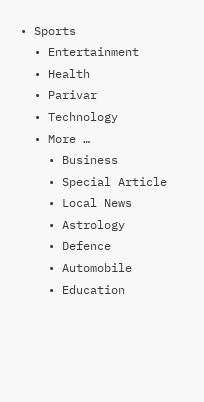• Sports
  • Entertainment
  • Health
  • Parivar
  • Technology
  • More …
    • Business
    • Special Article
    • Local News
    • Astrology
    • Defence
    • Automobile
    • Education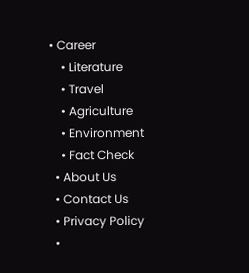• Career
    • Literature
    • Travel
    • Agriculture
    • Environment
    • Fact Check
  • About Us
  • Contact Us
  • Privacy Policy
  •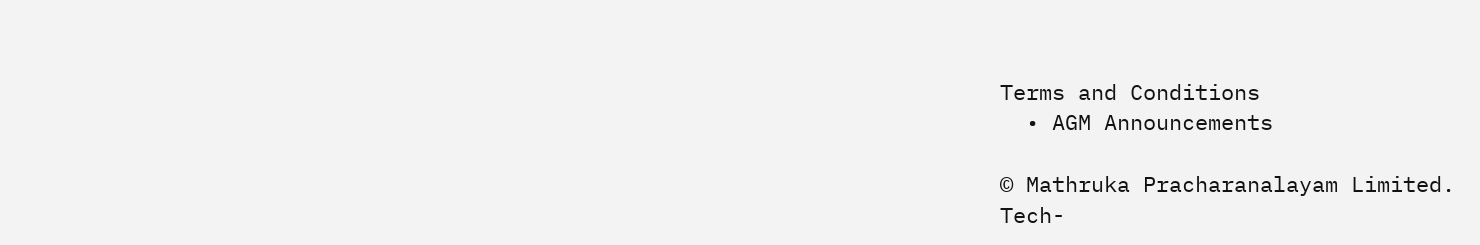Terms and Conditions
  • AGM Announcements

© Mathruka Pracharanalayam Limited.
Tech-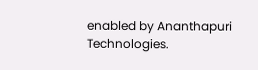enabled by Ananthapuri Technologies.